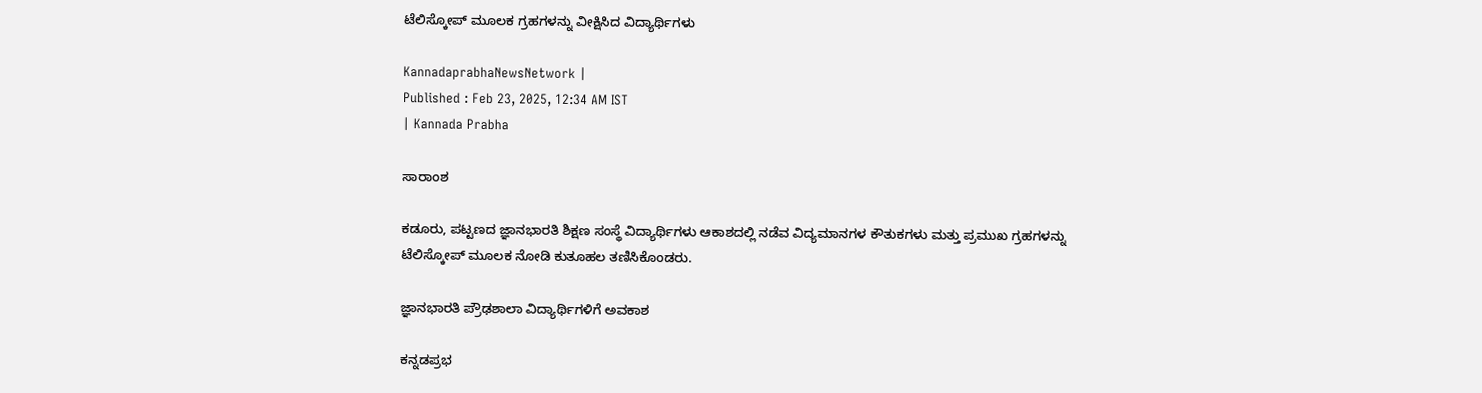ಟೆಲಿಸ್ಕೋಪ್ ಮೂಲಕ ಗ್ರಹಗಳನ್ನು ವೀಕ್ಷಿಸಿದ ವಿದ್ಯಾರ್ಥಿಗಳು

KannadaprabhaNewsNetwork |
Published : Feb 23, 2025, 12:34 AM IST
| Kannada Prabha

ಸಾರಾಂಶ

ಕಡೂರು, ಪಟ್ಟಣದ ಜ್ಞಾನಭಾರತಿ ಶಿಕ್ಷಣ ಸಂಸ್ಥೆ ವಿದ್ಯಾರ್ಥಿಗಳು ಆಕಾಶದಲ್ಲಿ ನಡೆವ ವಿದ್ಯಮಾನಗಳ ಕೌತುಕಗಳು ಮತ್ತು ಪ್ರಮುಖ ಗ್ರಹಗಳನ್ನು ಟೆಲಿಸ್ಕೋಪ್ ಮೂಲಕ ನೋಡಿ ಕುತೂಹಲ ತಣಿಸಿಕೊಂಡರು.

ಜ್ಞಾನಭಾರತಿ ಪ್ರೌಢಶಾಲಾ ವಿದ್ಯಾರ್ಥಿಗಳಿಗೆ ಅವಕಾಶ

ಕನ್ನಡಪ್ರಭ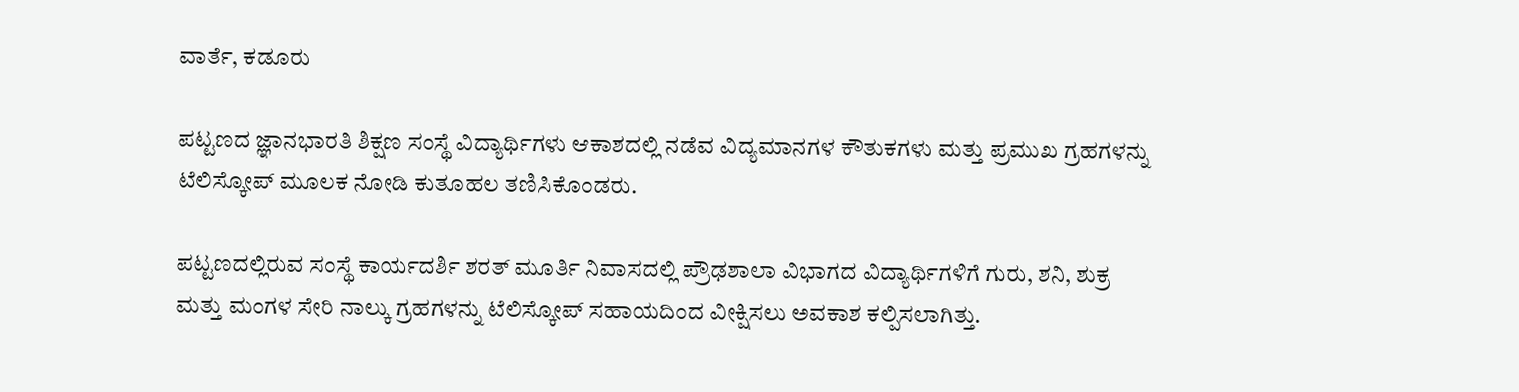ವಾರ್ತೆ, ಕಡೂರು

ಪಟ್ಟಣದ ಜ್ಞಾನಭಾರತಿ ಶಿಕ್ಷಣ ಸಂಸ್ಥೆ ವಿದ್ಯಾರ್ಥಿಗಳು ಆಕಾಶದಲ್ಲಿ ನಡೆವ ವಿದ್ಯಮಾನಗಳ ಕೌತುಕಗಳು ಮತ್ತು ಪ್ರಮುಖ ಗ್ರಹಗಳನ್ನು ಟೆಲಿಸ್ಕೋಪ್ ಮೂಲಕ ನೋಡಿ ಕುತೂಹಲ ತಣಿಸಿಕೊಂಡರು.

ಪಟ್ಟಣದಲ್ಲಿರುವ ಸಂಸ್ಥೆ ಕಾರ್ಯದರ್ಶಿ ಶರತ್ ಮೂರ್ತಿ ನಿವಾಸದಲ್ಲಿ ಪ್ರೌಢಶಾಲಾ ವಿಭಾಗದ ವಿದ್ಯಾರ್ಥಿಗಳಿಗೆ ಗುರು, ಶನಿ, ಶುಕ್ರ ಮತ್ತು ಮಂಗಳ ಸೇರಿ ನಾಲ್ಕು ಗ್ರಹಗಳನ್ನು ಟೆಲಿಸ್ಕೋಪ್ ಸಹಾಯದಿಂದ ವೀಕ್ಷಿಸಲು ಅವಕಾಶ ಕಲ್ಪಿಸಲಾಗಿತ್ತು.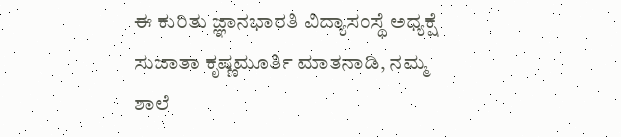ಈ ಕುರಿತು ಜ್ಞಾನಭಾರತಿ ವಿದ್ಯಾಸಂಸ್ಥೆ ಅಧ್ಯಕ್ಷೆ ಸುಜಾತಾ ಕೃಷ್ಣಮೂರ್ತಿ ಮಾತನಾಡಿ, ನಮ್ಮ ಶಾಲೆ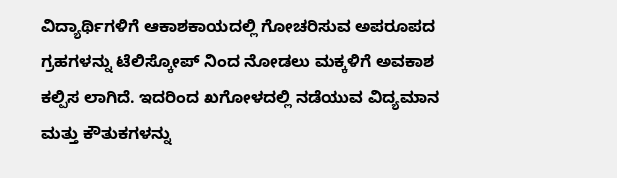ವಿದ್ಯಾರ್ಥಿಗಳಿಗೆ ಆಕಾಶಕಾಯದಲ್ಲಿ ಗೋಚರಿಸುವ ಅಪರೂಪದ ಗ್ರಹಗಳನ್ನು ಟೆಲಿಸ್ಕೋಪ್ ನಿಂದ ನೋಡಲು ಮಕ್ಕಳಿಗೆ ಅವಕಾಶ ಕಲ್ಪಿಸ ಲಾಗಿದೆ. ಇದರಿಂದ ಖಗೋಳದಲ್ಲಿ ನಡೆಯುವ ವಿದ್ಯಮಾನ ಮತ್ತು ಕೌತುಕಗಳನ್ನು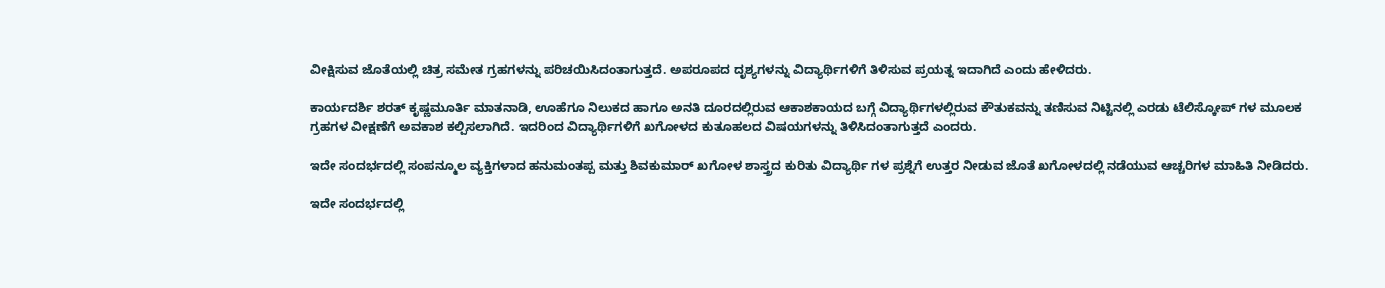ವೀಕ್ಷಿಸುವ ಜೊತೆಯಲ್ಲಿ ಚಿತ್ರ ಸಮೇತ ಗ್ರಹಗಳನ್ನು ಪರಿಚಯಿಸಿದಂತಾಗುತ್ತದೆ. ಅಪರೂಪದ ದೃಶ್ಯಗಳನ್ನು ವಿದ್ಯಾರ್ಥಿಗಳಿಗೆ ತಿಳಿಸುವ ಪ್ರಯತ್ನ ಇದಾಗಿದೆ ಎಂದು ಹೇಳಿದರು.

ಕಾರ್ಯದರ್ಶಿ ಶರತ್ ಕೃಷ್ಣಮೂರ್ತಿ ಮಾತನಾಡಿ, ಊಹೆಗೂ ನಿಲುಕದ ಹಾಗೂ ಅನತಿ ದೂರದಲ್ಲಿರುವ ಆಕಾಶಕಾಯದ ಬಗ್ಗೆ ವಿದ್ಯಾರ್ಥಿಗಳಲ್ಲಿರುವ ಕೌತುಕವನ್ನು ತಣಿಸುವ ನಿಟ್ಟಿನಲ್ಲಿ ಎರಡು ಟೆಲಿಸ್ಕೋಪ್ ಗಳ ಮೂಲಕ ಗ್ರಹಗಳ ವೀಕ್ಷಣೆಗೆ ಅ‍ವಕಾಶ ಕಲ್ಪಿಸಲಾಗಿದೆ. ಇದರಿಂದ ವಿದ್ಯಾರ್ಥಿಗಳಿಗೆ ಖಗೋಳದ ಕುತೂಹಲದ ವಿಷಯಗಳನ್ನು ತಿಳಿಸಿದಂತಾಗುತ್ತದೆ ಎಂದರು.

ಇದೇ ಸಂದರ್ಭದಲ್ಲಿ ಸಂಪನ್ಮೂಲ ವ್ಯಕ್ತಿಗಳಾದ ಹನುಮಂತಪ್ಪ ಮತ್ತು ಶಿವಕುಮಾರ್ ಖಗೋಳ ಶಾಸ್ತ್ರದ ಕುರಿತು ವಿದ್ಯಾರ್ಥಿ ಗಳ ಪ್ರಶ್ನೆಗೆ ಉತ್ತರ ನೀಡುವ ಜೊತೆ ಖಗೋಳದಲ್ಲಿ ನಡೆಯುವ ಆಚ್ಚರಿಗಳ ಮಾಹಿತಿ ನೀಡಿದರು.

ಇದೇ ಸಂದರ್ಭದಲ್ಲಿ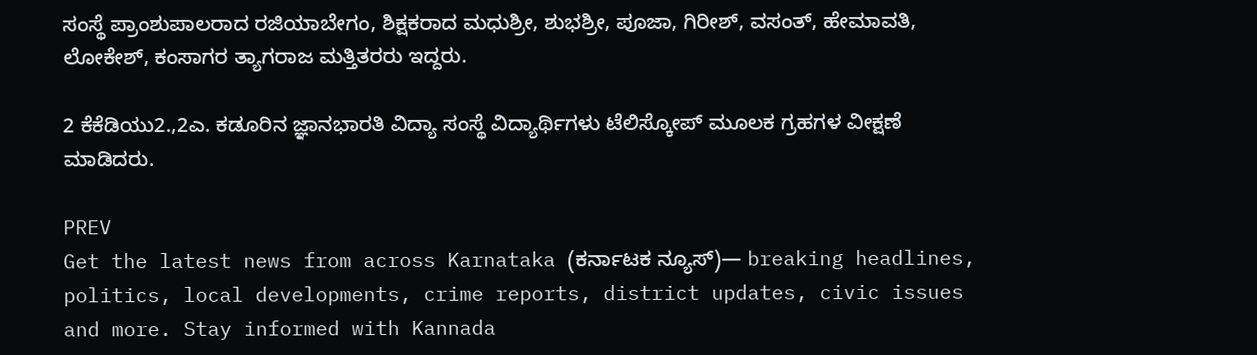ಸಂಸ್ಥೆ ಪ್ರಾಂಶುಪಾಲರಾದ ರಜಿಯಾಬೇಗಂ, ಶಿಕ್ಷಕರಾದ ಮಧುಶ್ರೀ, ಶುಭಶ್ರೀ, ಪೂಜಾ, ಗಿರೀಶ್, ವಸಂತ್, ಹೇಮಾವತಿ, ಲೋಕೇಶ್, ಕಂಸಾಗರ ತ್ಯಾಗರಾಜ ಮತ್ತಿತರರು ಇದ್ದರು.

2 ಕೆಕೆಡಿಯು2.,2ಎ. ಕಡೂರಿನ ಜ್ಞಾನಭಾರತಿ ವಿದ್ಯಾ ಸಂಸ್ಥೆ ವಿದ್ಯಾರ್ಥಿಗಳು ಟೆಲಿಸ್ಕೋಪ್ ಮೂಲಕ ಗ್ರಹಗಳ ವೀಕ್ಷಣೆ ಮಾಡಿದರು.

PREV
Get the latest news from across Karnataka (ಕರ್ನಾಟಕ ನ್ಯೂಸ್)— breaking headlines, politics, local developments, crime reports, district updates, civic issues and more. Stay informed with Kannada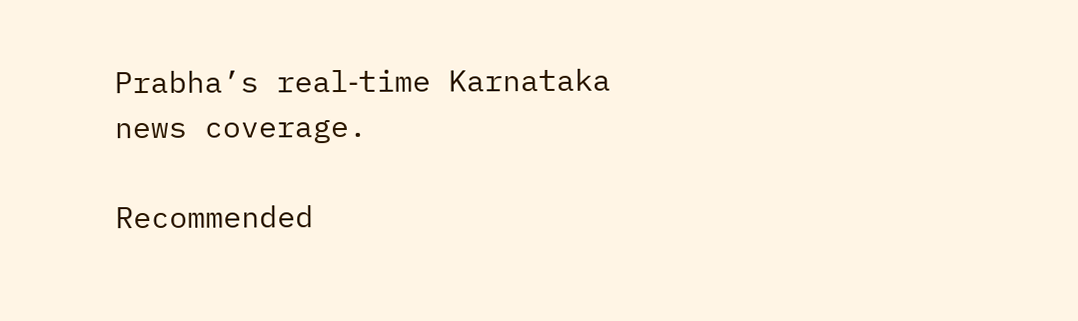Prabha’s real‑time Karnataka news coverage.

Recommended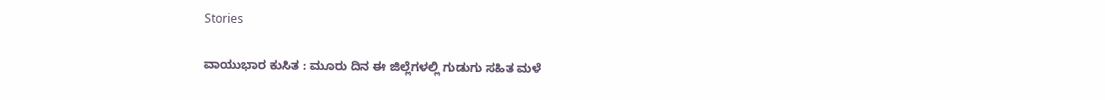Stories

ವಾಯುಭಾರ ಕುಸಿತ : ಮೂರು ದಿನ ಈ ಜಿಲ್ಲೆಗಳಲ್ಲಿ ಗುಡುಗು ಸಹಿತ ಮಳೆ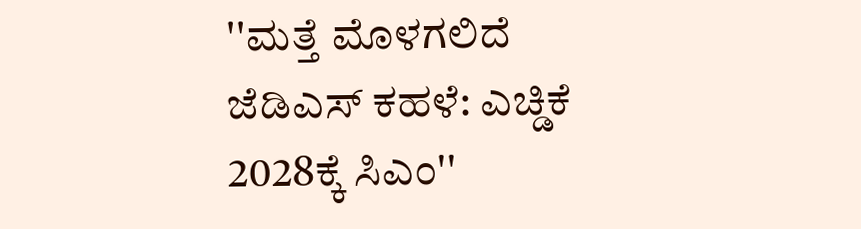''ಮತ್ತೆ ಮೊಳಗಲಿದೆ ಜೆಡಿಎಸ್ ಕಹಳೆ: ಎಚ್ಡಿಕೆ 2028ಕ್ಕೆ ಸಿಎಂ''